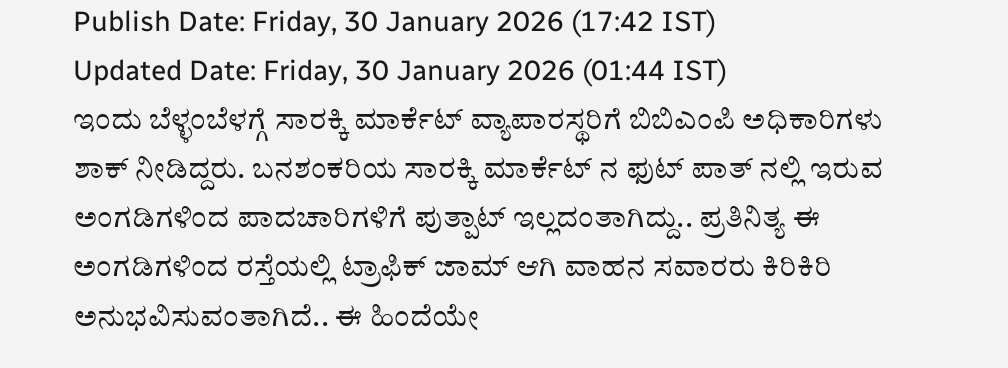Publish Date: Friday, 30 January 2026 (17:42 IST)
Updated Date: Friday, 30 January 2026 (01:44 IST)
ಇಂದು ಬೆಳ್ಳಂಬೆಳಗ್ಗೆ ಸಾರಕ್ಕಿ ಮಾರ್ಕೆಟ್ ವ್ಯಾಪಾರಸ್ಥರಿಗೆ ಬಿಬಿಎಂಪಿ ಅಧಿಕಾರಿಗಳು ಶಾಕ್ ನೀಡಿದ್ದರು. ಬನಶಂಕರಿಯ ಸಾರಕ್ಕಿ ಮಾರ್ಕೆಟ್ ನ ಫುಟ್ ಪಾತ್ ನಲ್ಲಿ ಇರುವ ಅಂಗಡಿಗಳಿಂದ ಪಾದಚಾರಿಗಳಿಗೆ ಪುತ್ಪಾಟ್ ಇಲ್ಲದಂತಾಗಿದ್ದು.. ಪ್ರತಿನಿತ್ಯ ಈ ಅಂಗಡಿಗಳಿಂದ ರಸ್ತೆಯಲ್ಲಿ ಟ್ರಾಫಿಕ್ ಜಾಮ್ ಆಗಿ ವಾಹನ ಸವಾರರು ಕಿರಿಕಿರಿ ಅನುಭವಿಸುವಂತಾಗಿದೆ.. ಈ ಹಿಂದೆಯೇ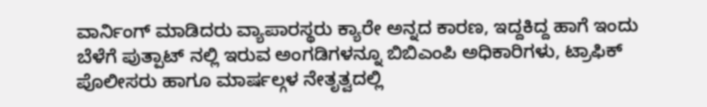ವಾರ್ನಿಂಗ್ ಮಾಡಿದರು ವ್ಯಾಪಾರಸ್ಥರು ಕ್ಯಾರೇ ಅನ್ನದ ಕಾರಣ, ಇದ್ದಕಿದ್ದ ಹಾಗೆ ಇಂದು ಬೆಳೆಗೆ ಪುತ್ಪಾಟ್ ನಲ್ಲಿ ಇರುವ ಅಂಗಡಿಗಳನ್ನೂ ಬಿಬಿಎಂಪಿ ಅಧಿಕಾರಿಗಳು, ಟ್ರಾಫಿಕ್ ಪೊಲೀಸರು ಹಾಗೂ ಮಾರ್ಷಲ್ಗಳ ನೇತೃತ್ವದಲ್ಲಿ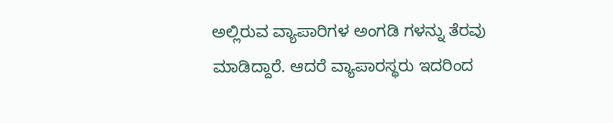ಅಲ್ಲಿರುವ ವ್ಯಾಪಾರಿಗಳ ಅಂಗಡಿ ಗಳನ್ನು ತೆರವು ಮಾಡಿದ್ದಾರೆ. ಆದರೆ ವ್ಯಾಪಾರಸ್ಥರು ಇದರಿಂದ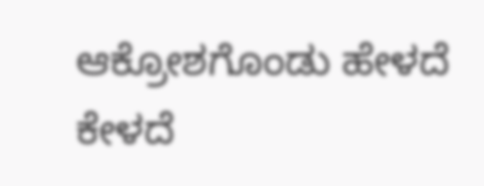ಆಕ್ರೋಶಗೊಂಡು ಹೇಳದೆ ಕೇಳದೆ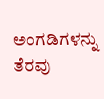ಅಂಗಡಿಗಳನ್ನು ತೆರವು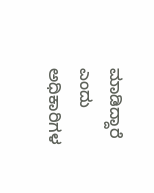ಮಾಡಿದ್ದಾರೆ ಎಂದು ಅಧಿಕಾರಿಗಳ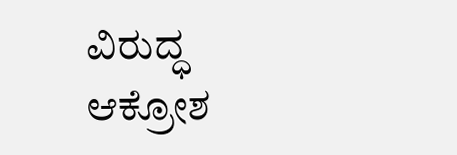ವಿರುದ್ಧ ಆಕ್ರೋಶ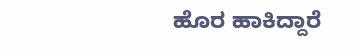ಹೊರ ಹಾಕಿದ್ದಾರೆ